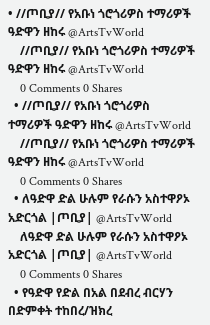• //ጦቢያ// የአቡነ ጎሮጎሪዎስ ተማሪዎች ዓድዋን ዘከሩ @ArtsTvWorld
    //ጦቢያ// የአቡነ ጎሮጎሪዎስ ተማሪዎች ዓድዋን ዘከሩ @ArtsTvWorld
    0 Comments 0 Shares
  • //ጦቢያ// የአቡነ ጎሮጎሪዎስ ተማሪዎች ዓድዋን ዘከሩ @ArtsTvWorld
    //ጦቢያ// የአቡነ ጎሮጎሪዎስ ተማሪዎች ዓድዋን ዘከሩ @ArtsTvWorld
    0 Comments 0 Shares
  • ለዓድዋ ድል ሁሉም የራሱን አስተዋዖኦ አድርጎል |ጦቢያ| @ArtsTvWorld
    ለዓድዋ ድል ሁሉም የራሱን አስተዋዖኦ አድርጎል |ጦቢያ| @ArtsTvWorld
    0 Comments 0 Shares
  • የዓድዋ የድል በአል በደብረ ብርሃን በድምቀት ተከበረ/ዝክረ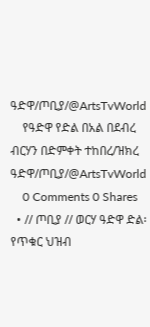ዓድዋ/ጦቢያ/@ArtsTvWorld
    የዓድዋ የድል በአል በደብረ ብርሃን በድምቀት ተከበረ/ዝክረ ዓድዋ/ጦቢያ/@ArtsTvWorld
    0 Comments 0 Shares
  • // ጦቢያ // ወርሃ ዓድዋ ድል፡ የጥቁር ህዝብ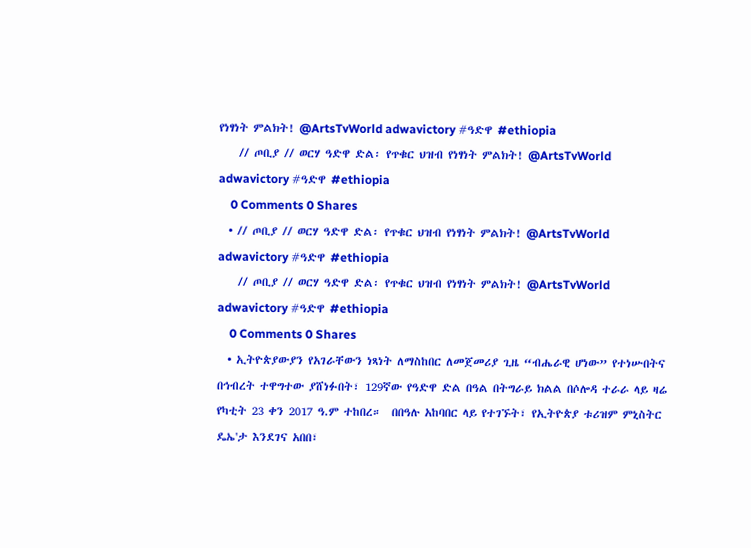የነፃነት ምልክት! @ArtsTvWorld adwavictory #ዓድዋ #ethiopia
    // ጦቢያ // ወርሃ ዓድዋ ድል፡ የጥቁር ህዝብ የነፃነት ምልክት! @ArtsTvWorld adwavictory #ዓድዋ #ethiopia
    0 Comments 0 Shares
  • // ጦቢያ // ወርሃ ዓድዋ ድል፡ የጥቁር ህዝብ የነፃነት ምልክት! @ArtsTvWorld adwavictory #ዓድዋ #ethiopia
    // ጦቢያ // ወርሃ ዓድዋ ድል፡ የጥቁር ህዝብ የነፃነት ምልክት! @ArtsTvWorld adwavictory #ዓድዋ #ethiopia
    0 Comments 0 Shares
  • ኢትዮጵያውያን የአገራቸውን ነጻነት ለማስከበር ለመጀመሪያ ጊዜ “ብሔራዊ ሆነው” የተነሡበትና በኅብረት ተዋግተው ያሸነፉበት፣ 129ኛው የዓድዋ ድል በዓል በትግራይ ክልል በሶሎዳ ተራራ ላይ ዛሬ የካቲት 23 ቀን 2017 ዓ.ም ተከበረ።  በበዓሉ አከባበር ላይ የተገኙት፣ የኢትዮጵያ ቱሪዝም ምኒስትር ዴኤ'ታ እንደገና አበበ፣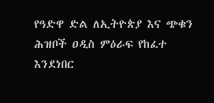የዓድዋ ድል ለኢትዮጵያ እና ጭቁን ሕዝቦች ዐዲስ ምዕራፍ የከፈተ እንደነበር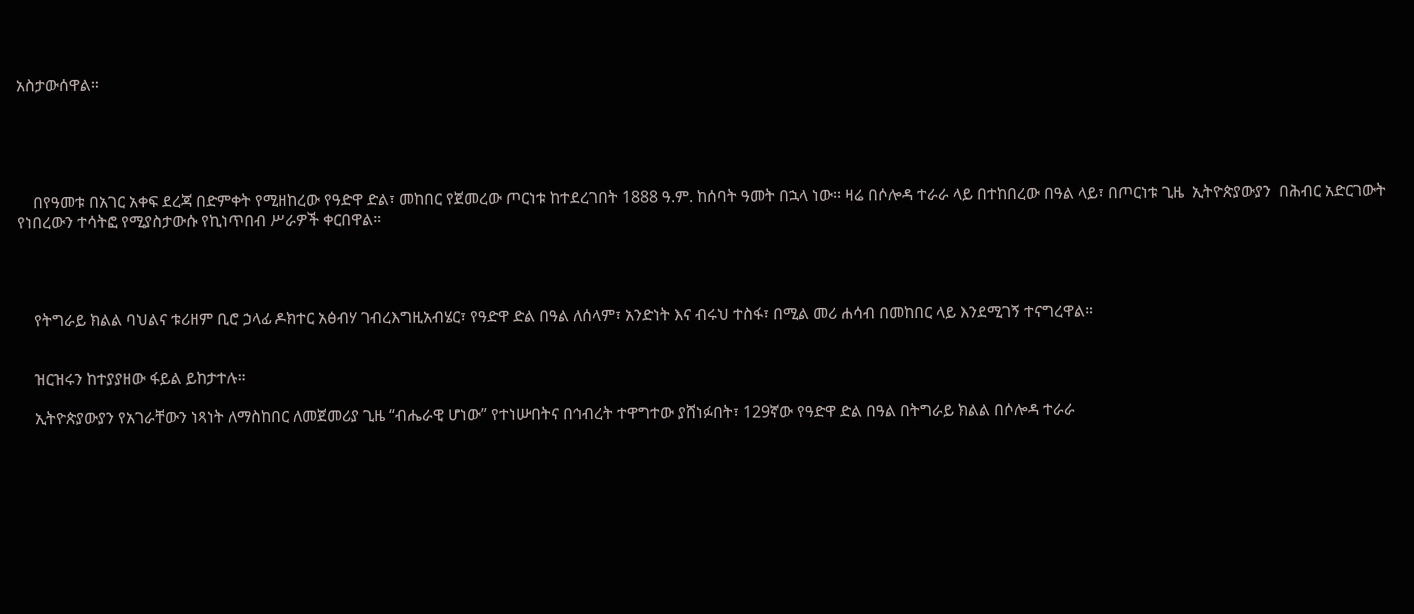አስታውሰዋል።





    በየዓመቱ በአገር አቀፍ ደረጃ በድምቀት የሚዘከረው የዓድዋ ድል፣ መከበር የጀመረው ጦርነቱ ከተደረገበት 1888 ዓ.ም. ከሰባት ዓመት በኋላ ነው፡፡ ዛሬ በሶሎዳ ተራራ ላይ በተከበረው በዓል ላይ፣ በጦርነቱ ጊዜ  ኢትዮጵያውያን  በሕብር አድርገውት የነበረውን ተሳትፎ የሚያስታውሱ የኪነጥበብ ሥራዎች ቀርበዋል።




    የትግራይ ክልል ባህልና ቱሪዘም ቢሮ ኃላፊ ዶክተር አፅብሃ ገብረእግዚአብሄር፣ የዓድዋ ድል በዓል ለሰላም፣ አንድነት እና ብሩህ ተስፋ፣ በሚል መሪ ሐሳብ በመከበር ላይ እንደሚገኝ ተናግረዋል።


    ዝርዝሩን ከተያያዘው ፋይል ይከታተሉ።

    ኢትዮጵያውያን የአገራቸውን ነጻነት ለማስከበር ለመጀመሪያ ጊዜ “ብሔራዊ ሆነው” የተነሡበትና በኅብረት ተዋግተው ያሸነፉበት፣ 129ኛው የዓድዋ ድል በዓል በትግራይ ክልል በሶሎዳ ተራራ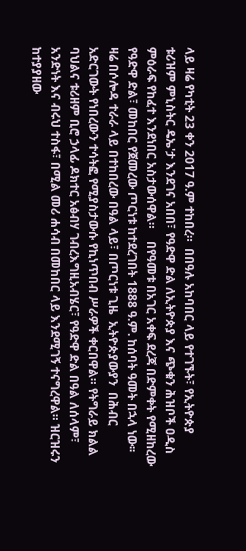ላይ ዛሬ የካቲት 23 ቀን 2017 ዓ.ም ተከበረ።  በበዓሉ አከባበር ላይ የተገኙት፣ የኢትዮጵያ ቱሪዝም ምኒስትር ዴኤ'ታ እንደገና አበበ፣ የዓድዋ ድል ለኢትዮጵያ እና ጭቁን ሕዝቦች ዐዲስ ምዕራፍ የከፈተ እንደነበር አስታውሰዋል።    በየዓመቱ በአገር አቀፍ ደረጃ በድምቀት የሚዘከረው የዓድዋ ድል፣ መከበር የጀመረው ጦርነቱ ከተደረገበት 1888 ዓ.ም. ከሰባት ዓመት በኋላ ነው፡፡ ዛሬ በሶሎዳ ተራራ ላይ በተከበረው በዓል ላይ፣ በጦርነቱ ጊዜ  ኢትዮጵያውያን  በሕብር አድርገውት የነበረውን ተሳትፎ የሚያስታውሱ የኪነጥበብ ሥራዎች ቀርበዋል። የትግራይ ክልል ባህልና ቱሪዘም ቢሮ ኃላፊ ዶክተር አፅብሃ ገብረእግዚአብሄር፣ የዓድዋ ድል በዓል ለሰላም፣ አንድነት እና ብሩህ ተስፋ፣ በሚል መሪ ሐሳብ በመከበር ላይ እንደሚገኝ ተናግረዋል። ዝርዝሩን ከተያያዘው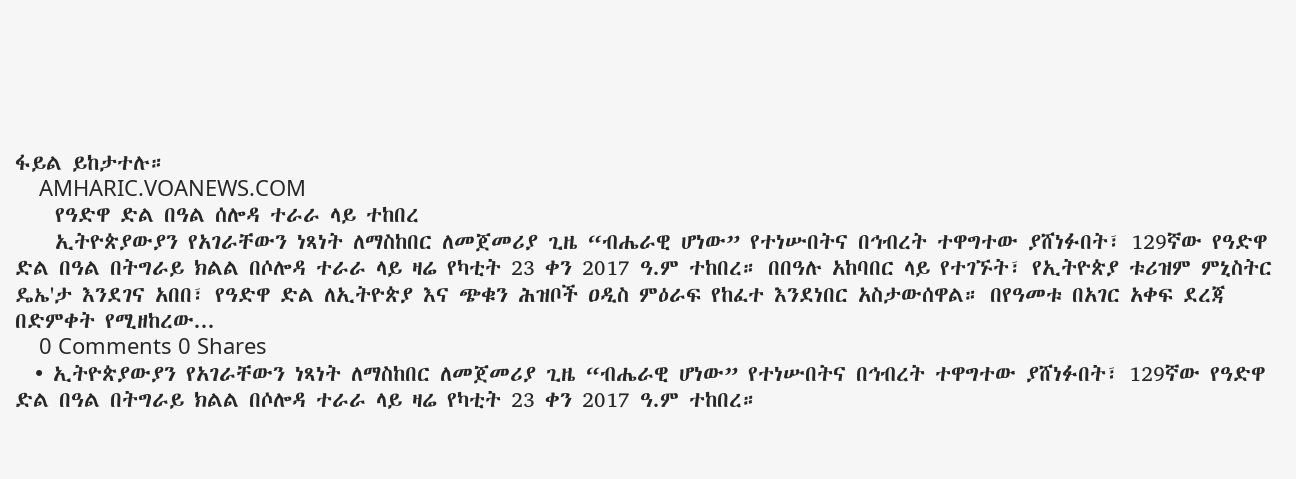ፋይል ይከታተሉ።
    AMHARIC.VOANEWS.COM
    የዓድዋ ድል በዓል ሰሎዳ ተራራ ላይ ተከበረ
    ኢትዮጵያውያን የአገራቸውን ነጻነት ለማስከበር ለመጀመሪያ ጊዜ “ብሔራዊ ሆነው” የተነሡበትና በኅብረት ተዋግተው ያሸነፉበት፣ 129ኛው የዓድዋ ድል በዓል በትግራይ ክልል በሶሎዳ ተራራ ላይ ዛሬ የካቲት 23 ቀን 2017 ዓ.ም ተከበረ። በበዓሉ አከባበር ላይ የተገኙት፣ የኢትዮጵያ ቱሪዝም ምኒስትር ዴኤ'ታ እንደገና አበበ፣ የዓድዋ ድል ለኢትዮጵያ እና ጭቁን ሕዝቦች ዐዲስ ምዕራፍ የከፈተ እንደነበር አስታውሰዋል። በየዓመቱ በአገር አቀፍ ደረጃ በድምቀት የሚዘከረው...
    0 Comments 0 Shares
  • ኢትዮጵያውያን የአገራቸውን ነጻነት ለማስከበር ለመጀመሪያ ጊዜ “ብሔራዊ ሆነው” የተነሡበትና በኅብረት ተዋግተው ያሸነፉበት፣ 129ኛው የዓድዋ ድል በዓል በትግራይ ክልል በሶሎዳ ተራራ ላይ ዛሬ የካቲት 23 ቀን 2017 ዓ.ም ተከበረ።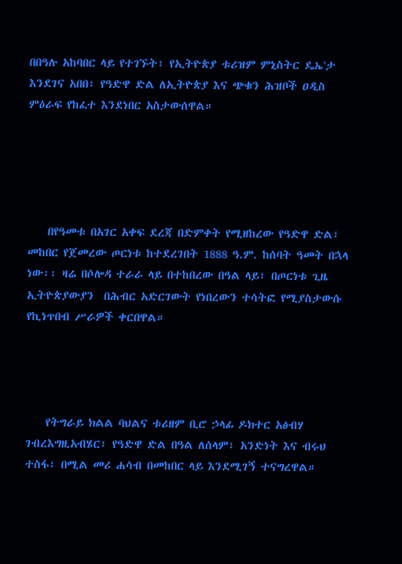በበዓሉ አከባበር ላይ የተገኙት፣ የኢትዮጵያ ቱሪዝም ምኒስትር ዴኤ'ታ እንደገና አበበ፣ የዓድዋ ድል ለኢትዮጵያ እና ጭቁን ሕዝቦች ዐዲስ ምዕራፍ የከፈተ እንደነበር አስታውሰዋል።





    በየዓመቱ በአገር አቀፍ ደረጃ በድምቀት የሚዘከረው የዓድዋ ድል፣ መከበር የጀመረው ጦርነቱ ከተደረገበት 1888 ዓ.ም. ከሰባት ዓመት በኋላ ነው፡፡ ዛሬ በሶሎዳ ተራራ ላይ በተከበረው በዓል ላይ፣ በጦርነቱ ጊዜ  ኢትዮጵያውያን  በሕብር አድርገውት የነበረውን ተሳትፎ የሚያስታውሱ የኪነጥበብ ሥራዎች ቀርበዋል።




    የትግራይ ክልል ባህልና ቱሪዘም ቢሮ ኃላፊ ዶክተር አፅብሃ ገብረእግዚአብሄር፣ የዓድዋ ድል በዓል ለሰላም፣ አንድነት እና ብሩህ ተስፋ፣ በሚል መሪ ሐሳብ በመከበር ላይ እንደሚገኝ ተናግረዋል።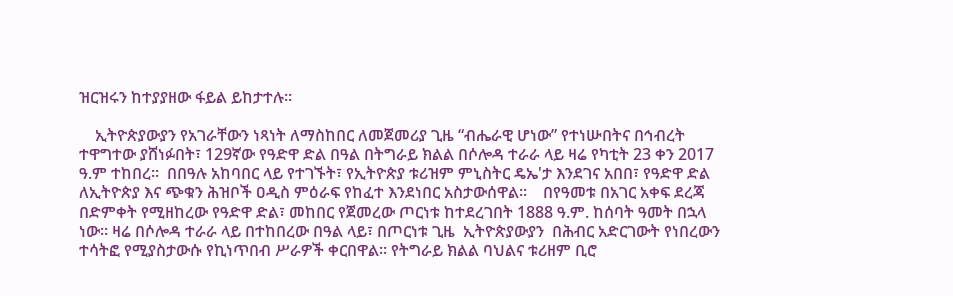ዝርዝሩን ከተያያዘው ፋይል ይከታተሉ።

    ኢትዮጵያውያን የአገራቸውን ነጻነት ለማስከበር ለመጀመሪያ ጊዜ “ብሔራዊ ሆነው” የተነሡበትና በኅብረት ተዋግተው ያሸነፉበት፣ 129ኛው የዓድዋ ድል በዓል በትግራይ ክልል በሶሎዳ ተራራ ላይ ዛሬ የካቲት 23 ቀን 2017 ዓ.ም ተከበረ።  በበዓሉ አከባበር ላይ የተገኙት፣ የኢትዮጵያ ቱሪዝም ምኒስትር ዴኤ'ታ እንደገና አበበ፣ የዓድዋ ድል ለኢትዮጵያ እና ጭቁን ሕዝቦች ዐዲስ ምዕራፍ የከፈተ እንደነበር አስታውሰዋል።    በየዓመቱ በአገር አቀፍ ደረጃ በድምቀት የሚዘከረው የዓድዋ ድል፣ መከበር የጀመረው ጦርነቱ ከተደረገበት 1888 ዓ.ም. ከሰባት ዓመት በኋላ ነው፡፡ ዛሬ በሶሎዳ ተራራ ላይ በተከበረው በዓል ላይ፣ በጦርነቱ ጊዜ  ኢትዮጵያውያን  በሕብር አድርገውት የነበረውን ተሳትፎ የሚያስታውሱ የኪነጥበብ ሥራዎች ቀርበዋል። የትግራይ ክልል ባህልና ቱሪዘም ቢሮ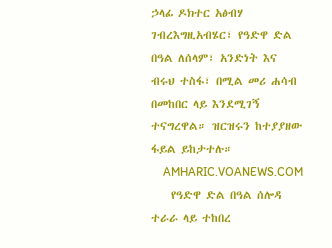ኃላፊ ዶክተር አፅብሃ ገብረእግዚአብሄር፣ የዓድዋ ድል በዓል ለሰላም፣ አንድነት እና ብሩህ ተስፋ፣ በሚል መሪ ሐሳብ በመከበር ላይ እንደሚገኝ ተናግረዋል። ዝርዝሩን ከተያያዘው ፋይል ይከታተሉ።
    AMHARIC.VOANEWS.COM
    የዓድዋ ድል በዓል ሰሎዳ ተራራ ላይ ተከበረ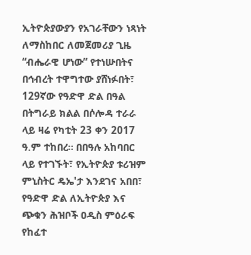ኢትዮጵያውያን የአገራቸውን ነጻነት ለማስከበር ለመጀመሪያ ጊዜ “ብሔራዊ ሆነው” የተነሡበትና በኅብረት ተዋግተው ያሸነፉበት፣ 129ኛው የዓድዋ ድል በዓል በትግራይ ክልል በሶሎዳ ተራራ ላይ ዛሬ የካቲት 23 ቀን 2017 ዓ.ም ተከበረ። በበዓሉ አከባበር ላይ የተገኙት፣ የኢትዮጵያ ቱሪዝም ምኒስትር ዴኤ'ታ እንደገና አበበ፣ የዓድዋ ድል ለኢትዮጵያ እና ጭቁን ሕዝቦች ዐዲስ ምዕራፍ የከፈተ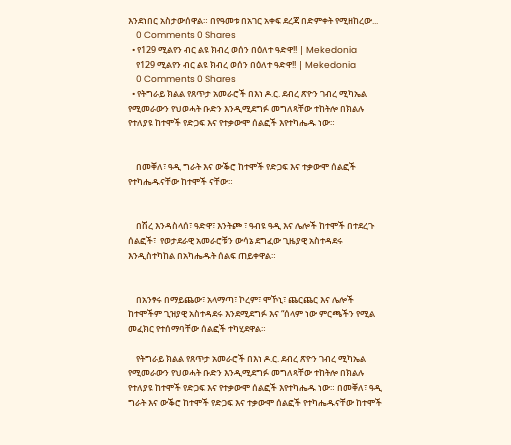እንደነበር አስታውሰዋል። በየዓመቱ በአገር አቀፍ ደረጃ በድምቀት የሚዘከረው...
    0 Comments 0 Shares
  • የ129 ሚልየን ብር ልዩ ክብረ ወሰን በዕለተ ዓድዋ!! | Mekedonia
    የ129 ሚልየን ብር ልዩ ክብረ ወሰን በዕለተ ዓድዋ!! | Mekedonia
    0 Comments 0 Shares
  • የትግራይ ክልል የጸጥታ አመራሮች በእነ ዶ.ር. ደብረ ጽዮን ገብረ ሚካኤል የሚመራውን የህወሓት ቡድን እንዲሚደግፉ መግለጻቸው ተከትሎ በክልሉ የተለያዩ ከተሞች የድጋፍ እና የተቃውሞ ሰልፎች እየተካሔዱ ነው።


    በመቐለ፣ ዓዲ ግራት እና ውቕሮ ከተሞች የድጋፍ እና ተቃውሞ ሰልፎች የተካሔዱናቸው ከተሞች ናቸው።


    በሽረ እንዳስላሰ፣ ዓድዋ፣ እንትጮ ፣ ዓብዩ ዓዲ እና ሌሎች ከተሞች በተደረጉ ሰልፎች፣  የወታደራዊ አመራሮቹን ውሳኔ ደግፈው ጊዜያዊ አስተዳደሩ እንዲስተካከል በአካሔዱት ሰልፍ ጠይቀዋል።


    በአንፃሩ በማይጨው፣ አላማጣ፣ ኮረም፣ ሞኾኒ፣ ጨርጨር እና ሌሎች ከተሞችም ጊዝያዊ አስተዳደሩ እንደሚደግፉ እና “ሰላም ነው ምርጫችን የሚል መፈክር የተሰማባቸው ሰልፎች ተካሂደዋል።

    የትግራይ ክልል የጸጥታ አመራሮች በእነ ዶ.ር. ደብረ ጽዮን ገብረ ሚካኤል የሚመራውን የህወሓት ቡድን እንዲሚደግፉ መግለጻቸው ተከትሎ በክልሉ የተለያዩ ከተሞች የድጋፍ እና የተቃውሞ ሰልፎች እየተካሔዱ ነው። በመቐለ፣ ዓዲ ግራት እና ውቕሮ ከተሞች የድጋፍ እና ተቃውሞ ሰልፎች የተካሔዱናቸው ከተሞች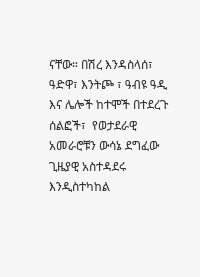ናቸው። በሽረ እንዳስላሰ፣ ዓድዋ፣ እንትጮ ፣ ዓብዩ ዓዲ እና ሌሎች ከተሞች በተደረጉ ሰልፎች፣  የወታደራዊ አመራሮቹን ውሳኔ ደግፈው ጊዜያዊ አስተዳደሩ እንዲስተካከል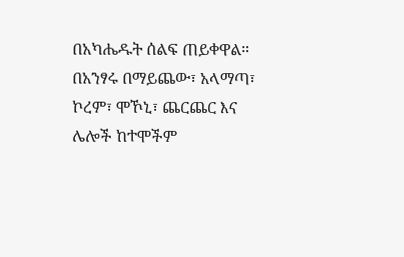በአካሔዱት ሰልፍ ጠይቀዋል። በአንፃሩ በማይጨው፣ አላማጣ፣ ኮረም፣ ሞኾኒ፣ ጨርጨር እና ሌሎች ከተሞችም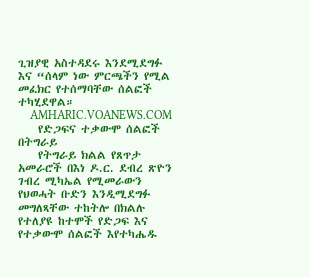ጊዝያዊ አስተዳደሩ እንደሚደግፉ እና “ሰላም ነው ምርጫችን የሚል መፈክር የተሰማባቸው ሰልፎች ተካሂደዋል።
    AMHARIC.VOANEWS.COM
    የድጋፍና ተቃውሞ ሰልፎች በትግራይ
    የትግራይ ክልል የጸጥታ አመራሮች በእነ ዶ.ር. ደብረ ጽዮን ገብረ ሚካኤል የሚመራውን የህወሓት ቡድን እንዲሚደግፉ መግለጻቸው ተከትሎ በክልሉ የተለያዩ ከተሞች የድጋፍ እና የተቃውሞ ሰልፎች እየተካሔዱ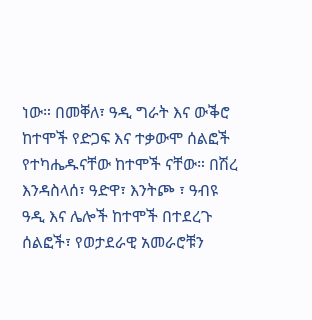ነው። በመቐለ፣ ዓዲ ግራት እና ውቕሮ ከተሞች የድጋፍ እና ተቃውሞ ሰልፎች የተካሔዱናቸው ከተሞች ናቸው። በሽረ እንዳስላሰ፣ ዓድዋ፣ እንትጮ ፣ ዓብዩ ዓዲ እና ሌሎች ከተሞች በተደረጉ ሰልፎች፣ የወታደራዊ አመራሮቹን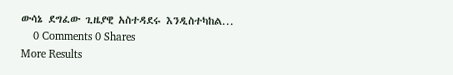ውሳኔ ደግፈው ጊዜያዊ አስተዳደሩ እንዲስተካከል...
    0 Comments 0 Shares
More Results